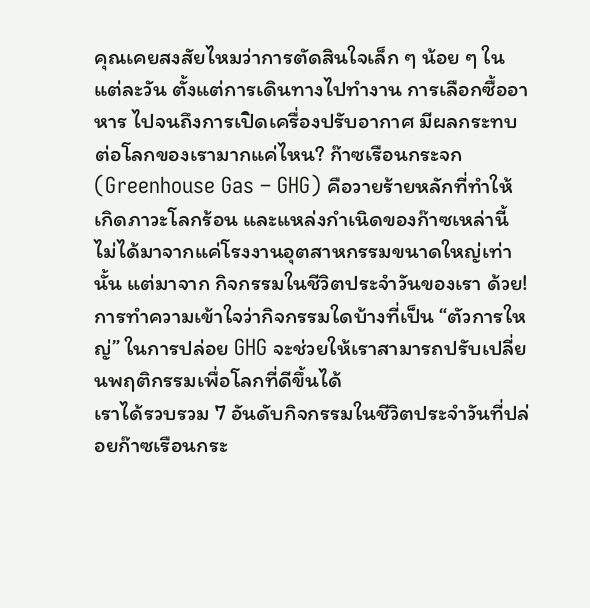คุณเคยสงสัยไหมว่าการตัดสินใจเล็ก ๆ น้อย ๆ ในแต่ละวัน ตั้งแต่การเดินทางไปทำงาน การเลือกซื้ออาหาร ไปจนถึงการเปิดเครื่องปรับอากาศ มีผลกระทบต่อโลกของเรามากแค่ไหน? ก๊าซเรือนกระจก (Greenhouse Gas – GHG) คือวายร้ายหลักที่ทำให้เกิดภาวะโลกร้อน และแหล่งกำเนิดของก๊าซเหล่านี้ไม่ได้มาจากแค่โรงงานอุตสาหกรรมขนาดใหญ่เท่านั้น แต่มาจาก กิจกรรมในชีวิตประจำวันของเรา ด้วย! การทำความเข้าใจว่ากิจกรรมใดบ้างที่เป็น “ตัวการใหญ่” ในการปล่อย GHG จะช่วยให้เราสามารถปรับเปลี่ยนพฤติกรรมเพื่อโลกที่ดีขึ้นได้
เราได้รวบรวม 7 อันดับกิจกรรมในชีวิตประจำวันที่ปล่อยก๊าซเรือนกระ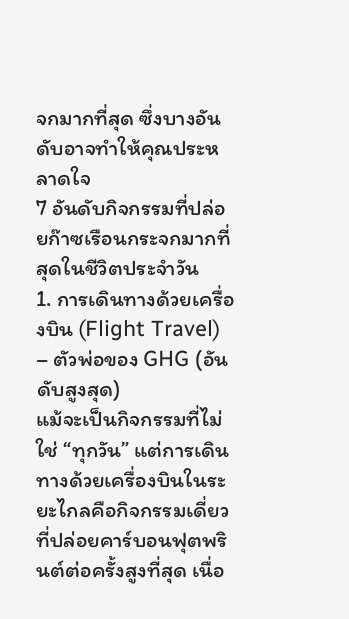จกมากที่สุด ซึ่งบางอันดับอาจทำให้คุณประหลาดใจ
7 อันดับกิจกรรมที่ปล่อยก๊าซเรือนกระจกมากที่สุดในชีวิตประจำวัน
1. การเดินทางด้วยเครื่องบิน (Flight Travel) – ตัวพ่อของ GHG (อันดับสูงสุด)
แม้จะเป็นกิจกรรมที่ไม่ใช่ “ทุกวัน” แต่การเดินทางด้วยเครื่องบินในระยะไกลคือกิจกรรมเดี่ยวที่ปล่อยคาร์บอนฟุตพรินต์ต่อครั้งสูงที่สุด เนื่อ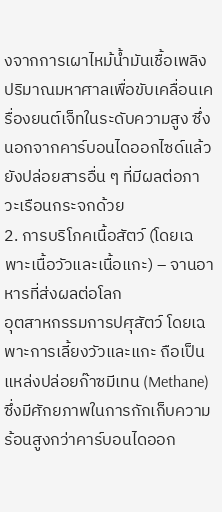งจากการเผาไหม้น้ำมันเชื้อเพลิงปริมาณมหาศาลเพื่อขับเคลื่อนเครื่องยนต์เจ็ทในระดับความสูง ซึ่งนอกจากคาร์บอนไดออกไซด์แล้ว ยังปล่อยสารอื่น ๆ ที่มีผลต่อภาวะเรือนกระจกด้วย
2. การบริโภคเนื้อสัตว์ (โดยเฉพาะเนื้อวัวและเนื้อแกะ) – จานอาหารที่ส่งผลต่อโลก
อุตสาหกรรมการปศุสัตว์ โดยเฉพาะการเลี้ยงวัวและแกะ ถือเป็นแหล่งปล่อยก๊าซมีเทน (Methane) ซึ่งมีศักยภาพในการกักเก็บความร้อนสูงกว่าคาร์บอนไดออก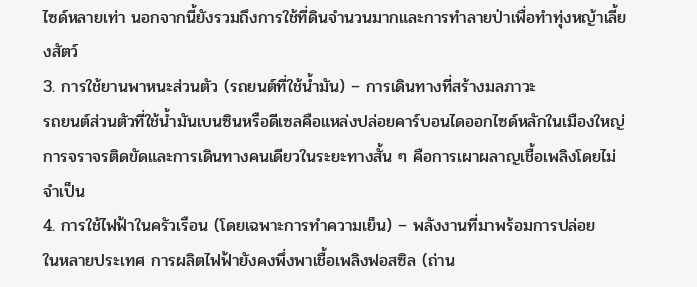ไซด์หลายเท่า นอกจากนี้ยังรวมถึงการใช้ที่ดินจำนวนมากและการทำลายป่าเพื่อทำทุ่งหญ้าเลี้ยงสัตว์
3. การใช้ยานพาหนะส่วนตัว (รถยนต์ที่ใช้น้ำมัน) – การเดินทางที่สร้างมลภาวะ
รถยนต์ส่วนตัวที่ใช้น้ำมันเบนซินหรือดีเซลคือแหล่งปล่อยคาร์บอนไดออกไซด์หลักในเมืองใหญ่ การจราจรติดขัดและการเดินทางคนเดียวในระยะทางสั้น ๆ คือการเผาผลาญเชื้อเพลิงโดยไม่จำเป็น
4. การใช้ไฟฟ้าในครัวเรือน (โดยเฉพาะการทำความเย็น) – พลังงานที่มาพร้อมการปล่อย
ในหลายประเทศ การผลิตไฟฟ้ายังคงพึ่งพาเชื้อเพลิงฟอสซิล (ถ่าน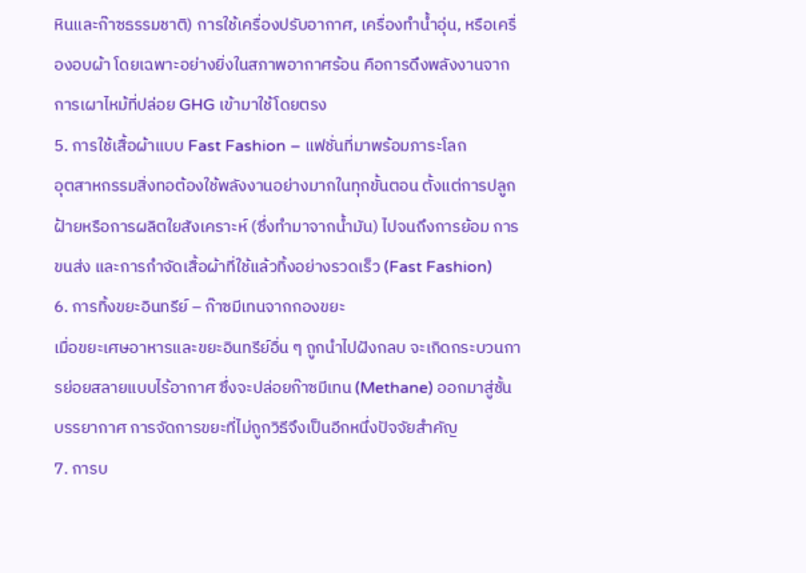หินและก๊าซธรรมชาติ) การใช้เครื่องปรับอากาศ, เครื่องทำน้ำอุ่น, หรือเครื่องอบผ้า โดยเฉพาะอย่างยิ่งในสภาพอากาศร้อน คือการดึงพลังงานจากการเผาไหม้ที่ปล่อย GHG เข้ามาใช้โดยตรง
5. การใช้เสื้อผ้าแบบ Fast Fashion – แฟชั่นที่มาพร้อมภาระโลก
อุตสาหกรรมสิ่งทอต้องใช้พลังงานอย่างมากในทุกขั้นตอน ตั้งแต่การปลูกฝ้ายหรือการผลิตใยสังเคราะห์ (ซึ่งทำมาจากน้ำมัน) ไปจนถึงการย้อม การขนส่ง และการกำจัดเสื้อผ้าที่ใช้แล้วทิ้งอย่างรวดเร็ว (Fast Fashion)
6. การทิ้งขยะอินทรีย์ – ก๊าซมีเทนจากกองขยะ
เมื่อขยะเศษอาหารและขยะอินทรีย์อื่น ๆ ถูกนำไปฝังกลบ จะเกิดกระบวนการย่อยสลายแบบไร้อากาศ ซึ่งจะปล่อยก๊าซมีเทน (Methane) ออกมาสู่ชั้นบรรยากาศ การจัดการขยะที่ไม่ถูกวิธีจึงเป็นอีกหนึ่งปัจจัยสำคัญ
7. การบ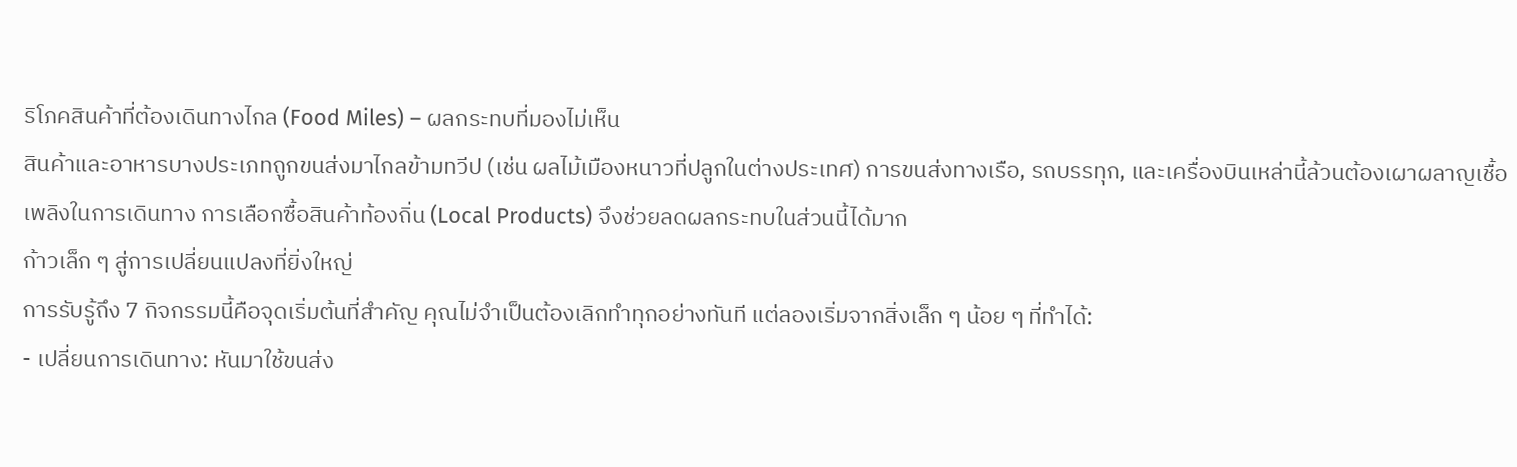ริโภคสินค้าที่ต้องเดินทางไกล (Food Miles) – ผลกระทบที่มองไม่เห็น
สินค้าและอาหารบางประเภทถูกขนส่งมาไกลข้ามทวีป (เช่น ผลไม้เมืองหนาวที่ปลูกในต่างประเทศ) การขนส่งทางเรือ, รถบรรทุก, และเครื่องบินเหล่านี้ล้วนต้องเผาผลาญเชื้อเพลิงในการเดินทาง การเลือกซื้อสินค้าท้องถิ่น (Local Products) จึงช่วยลดผลกระทบในส่วนนี้ได้มาก
ก้าวเล็ก ๆ สู่การเปลี่ยนแปลงที่ยิ่งใหญ่
การรับรู้ถึง 7 กิจกรรมนี้คือจุดเริ่มต้นที่สำคัญ คุณไม่จำเป็นต้องเลิกทำทุกอย่างทันที แต่ลองเริ่มจากสิ่งเล็ก ๆ น้อย ๆ ที่ทำได้:
- เปลี่ยนการเดินทาง: หันมาใช้ขนส่ง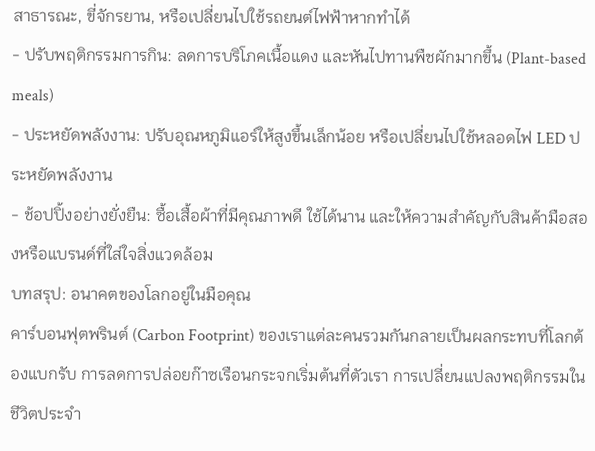สาธารณะ, ขี่จักรยาน, หรือเปลี่ยนไปใช้รถยนต์ไฟฟ้าหากทำได้
- ปรับพฤติกรรมการกิน: ลดการบริโภคเนื้อแดง และหันไปทานพืชผักมากขึ้น (Plant-based meals)
- ประหยัดพลังงาน: ปรับอุณหภูมิแอร์ให้สูงขึ้นเล็กน้อย หรือเปลี่ยนไปใช้หลอดไฟ LED ประหยัดพลังงาน
- ช้อปปิ้งอย่างยั่งยืน: ซื้อเสื้อผ้าที่มีคุณภาพดี ใช้ได้นาน และให้ความสำคัญกับสินค้ามือสองหรือแบรนด์ที่ใส่ใจสิ่งแวดล้อม
บทสรุป: อนาคตของโลกอยู่ในมือคุณ
คาร์บอนฟุตพรินต์ (Carbon Footprint) ของเราแต่ละคนรวมกันกลายเป็นผลกระทบที่โลกต้องแบกรับ การลดการปล่อยก๊าซเรือนกระจกเริ่มต้นที่ตัวเรา การเปลี่ยนแปลงพฤติกรรมในชีวิตประจำ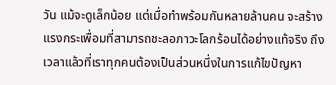วัน แม้จะดูเล็กน้อย แต่เมื่อทำพร้อมกันหลายล้านคน จะสร้างแรงกระเพื่อมที่สามารถชะลอภาวะโลกร้อนได้อย่างแท้จริง ถึงเวลาแล้วที่เราทุกคนต้องเป็นส่วนหนึ่งในการแก้ไขปัญหา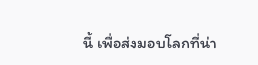นี้ เพื่อส่งมอบโลกที่น่า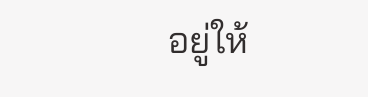อยู่ให้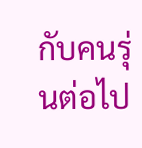กับคนรุ่นต่อไป